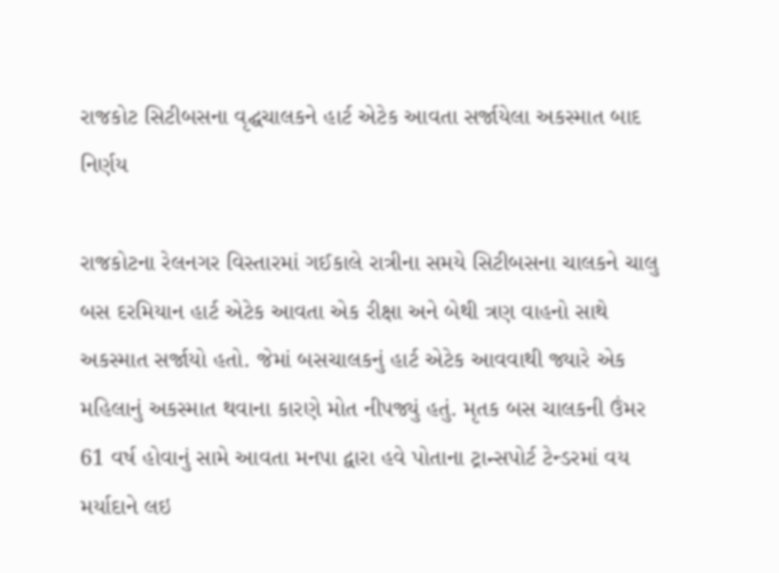રાજકોટ સિટીબસના વૃદ્ઘચાલકને હાર્ટ એટેક આવતા સર્જાયેલા અકસ્માત બાદ નિર્ણય

રાજકોટના રેલનગર વિસ્તારમાં ગઈકાલે રાત્રીના સમયે સિટીબસના ચાલકને ચાલુ બસ દરમિયાન હાર્ટ એટેક આવતા એક રીક્ષા અને બેથી ત્રણ વાહનો સાથે અકસ્માત સર્જાયો હતો. જેમાં બસચાલકનું હાર્ટ એટેક આવવાથી જ્યારે એક મહિલાનું અકસ્માત થવાના કારણે મોત નીપજ્યું હતું. મૃતક બસ ચાલકની ઉંમર 61 વર્ષ હોવાનું સામે આવતા મનપા દ્વારા હવે પોતાના ટ્રાન્સપોર્ટ ટેન્ડરમાં વય મર્યાદાને લઇ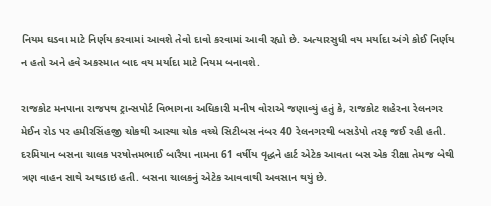નિયમ ઘડવા માટે નિર્ણય કરવામાં આવશે તેવો દાવો કરવામાં આવી રહ્યો છે. અત્યારસુધી વય મર્યાદા અંગે કોઈ નિર્ણય ન હતો અને હવે અકસ્માત બાદ વય મર્યાદા માટે નિયમ બનાવશે.

રાજકોટ મનપાના રાજપથ ટ્રાન્સપોર્ટ વિભાગના અધિકારી મનીષ વોરાએ જણાવ્યું હતું કે, રાજકોટ શહેરના રેલનગર મેઈન રોડ પર હમીરસિંહજી ચોકથી આસ્થા ચોક વચ્ચે સિટીબસ નંબર 40 રેલનગરથી બસડેપો તરફ જઈ રહી હતી. દરમિયાન બસના ચાલક પરષોત્તમભાઈ બારૈયા નામના 61 વર્ષીય વૃદ્ધને હાર્ટ એટેક આવતા બસ એક રીક્ષા તેમજ બેથી ત્રણ વાહન સાથે અથડાઇ હતી. બસના ચાલકનું એટેક આવવાથી અવસાન થયું છે.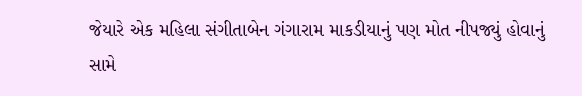જેયારે એક મહિલા સંગીતાબેન ગંગારામ માકડીયાનું પણ મોત નીપજ્યું હોવાનું સામે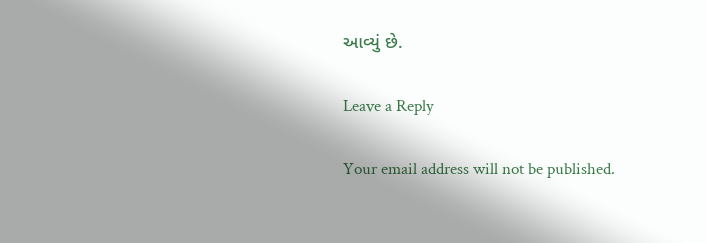આવ્યું છે.

Leave a Reply

Your email address will not be published.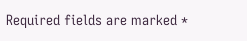Required fields are marked *